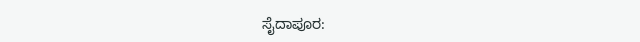ಸೈದಾಪೂರ: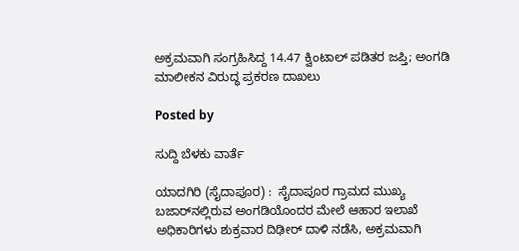ಅಕ್ರಮವಾಗಿ ಸಂಗ್ರಹಿಸಿದ್ದ 14.47 ಕ್ವಿಂಟಾಲ್ ಪಡಿತರ ಜಪ್ತಿ; ಅಂಗಡಿ ಮಾಲೀಕನ ವಿರುದ್ಧ ಪ್ರಕರಣ ದಾಖಲು

Posted by

ಸುದ್ದಿ ಬೆಳಕು ವಾರ್ತೆ

ಯಾದಗಿರಿ (ಸೈದಾಪೂರ) :  ಸೈದಾಪೂರ ಗ್ರಾಮದ ಮುಖ್ಯ ಬಜಾರ್‌ನಲ್ಲಿರುವ ಅಂಗಡಿಯೊಂದರ ಮೇಲೆ ಆಹಾರ ಇಲಾಖೆ ಅಧಿಕಾರಿಗಳು ಶುಕ್ರವಾರ ದಿಢೀರ್ ದಾಳಿ ನಡೆಸಿ, ಅಕ್ರಮವಾಗಿ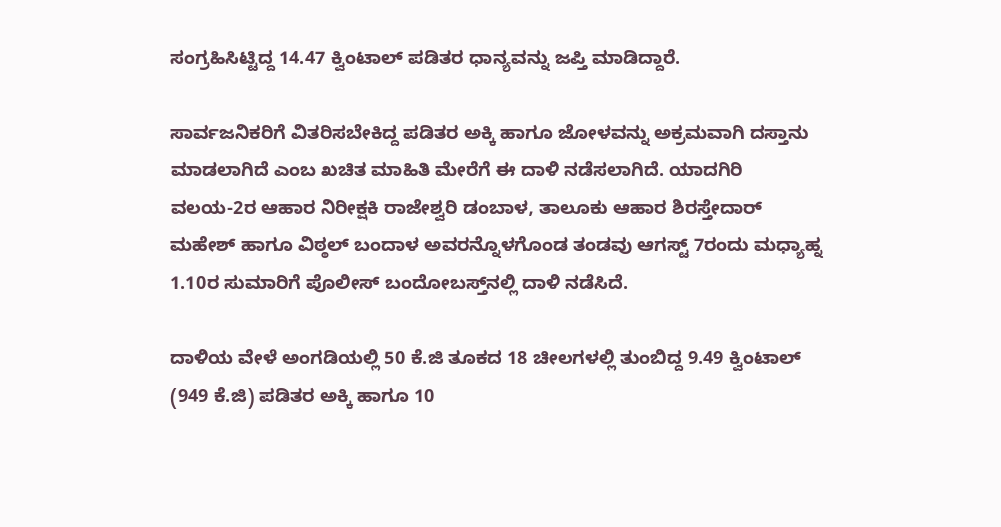ಸಂಗ್ರಹಿಸಿಟ್ಟಿದ್ದ 14.47 ಕ್ವಿಂಟಾಲ್ ಪಡಿತರ ಧಾನ್ಯವನ್ನು ಜಪ್ತಿ ಮಾಡಿದ್ದಾರೆ.

ಸಾರ್ವಜನಿಕರಿಗೆ ವಿತರಿಸಬೇಕಿದ್ದ ಪಡಿತರ ಅಕ್ಕಿ ಹಾಗೂ ಜೋಳವನ್ನು ಅಕ್ರಮವಾಗಿ ದಸ್ತಾನು ಮಾಡಲಾಗಿದೆ ಎಂಬ ಖಚಿತ ಮಾಹಿತಿ ಮೇರೆಗೆ ಈ ದಾಳಿ ನಡೆಸಲಾಗಿದೆ. ಯಾದಗಿರಿ ವಲಯ-2ರ ಆಹಾರ ನಿರೀಕ್ಷಕಿ ರಾಜೇಶ್ವರಿ ಡಂಬಾಳ, ತಾಲೂಕು ಆಹಾರ ಶಿರಸ್ತೇದಾರ್ ಮಹೇಶ್ ಹಾಗೂ ವಿಠ್ಠಲ್ ಬಂದಾಳ ಅವರನ್ನೊಳಗೊಂಡ ತಂಡವು ಆಗಸ್ಟ್ 7ರಂದು ಮಧ್ಯಾಹ್ನ 1.10ರ ಸುಮಾರಿಗೆ ಪೊಲೀಸ್ ಬಂದೋಬಸ್ತ್‌ನಲ್ಲಿ ದಾಳಿ ನಡೆಸಿದೆ.

ದಾಳಿಯ ವೇಳೆ ಅಂಗಡಿಯಲ್ಲಿ 50 ಕೆ.ಜಿ ತೂಕದ 18 ಚೀಲಗಳಲ್ಲಿ ತುಂಬಿದ್ದ 9.49 ಕ್ವಿಂಟಾಲ್ (949 ಕೆ.ಜಿ) ಪಡಿತರ ಅಕ್ಕಿ ಹಾಗೂ 10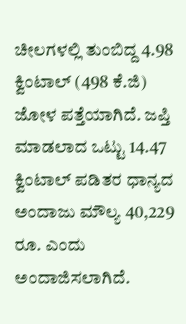ಚೀಲಗಳಲ್ಲಿ ತುಂಬಿದ್ದ 4.98 ಕ್ವಿಂಟಾಲ್ (498 ಕೆ.ಜಿ) ಜೋಳ ಪತ್ತೆಯಾಗಿದೆ. ಜಪ್ತಿ ಮಾಡಲಾದ ಒಟ್ಟು 14.47 ಕ್ವಿಂಟಾಲ್ ಪಡಿತರ ಧಾನ್ಯದ ಅಂದಾಜು ಮೌಲ್ಯ 40,229 ರೂ. ಎಂದು ಅಂದಾಜಿಸಲಾಗಿದೆ.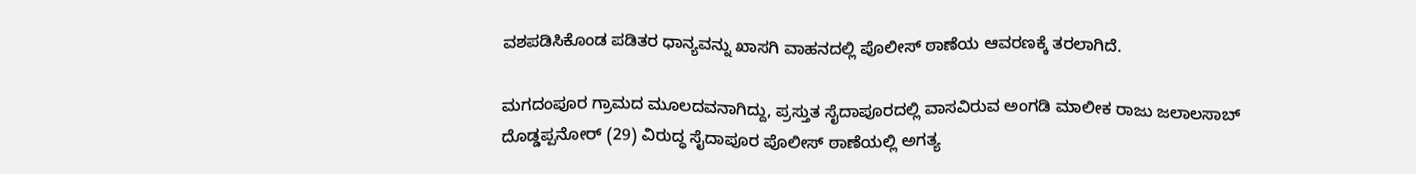ವಶಪಡಿಸಿಕೊಂಡ ಪಡಿತರ ಧಾನ್ಯವನ್ನು ಖಾಸಗಿ ವಾಹನದಲ್ಲಿ ಪೊಲೀಸ್ ಠಾಣೆಯ ಆವರಣಕ್ಕೆ ತರಲಾಗಿದೆ.

ಮಗದಂಪೂರ ಗ್ರಾಮದ ಮೂಲದವನಾಗಿದ್ದು, ಪ್ರಸ್ತುತ ಸೈದಾಪೂರದಲ್ಲಿ ವಾಸವಿರುವ ಅಂಗಡಿ ಮಾಲೀಕ ರಾಜು ಜಲಾಲಸಾಬ್ ದೊಡ್ಡಪ್ಪನೋರ್ (29) ವಿರುದ್ಧ ಸೈದಾಪೂರ ಪೊಲೀಸ್ ಠಾಣೆಯಲ್ಲಿ ಅಗತ್ಯ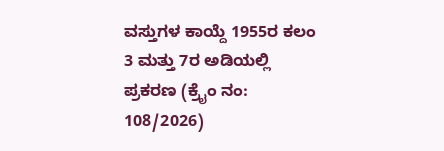ವಸ್ತುಗಳ ಕಾಯ್ದೆ 1955ರ ಕಲಂ 3 ಮತ್ತು 7ರ ಅಡಿಯಲ್ಲಿ ಪ್ರಕರಣ (ಕ್ರೈಂ ನಂ: 108/2026)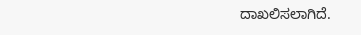ದಾಖಲಿಸಲಾಗಿದೆ.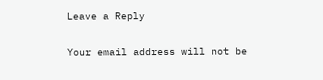Leave a Reply

Your email address will not be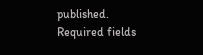published. Required fields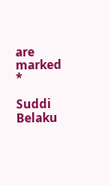are marked *

Suddi Belaku